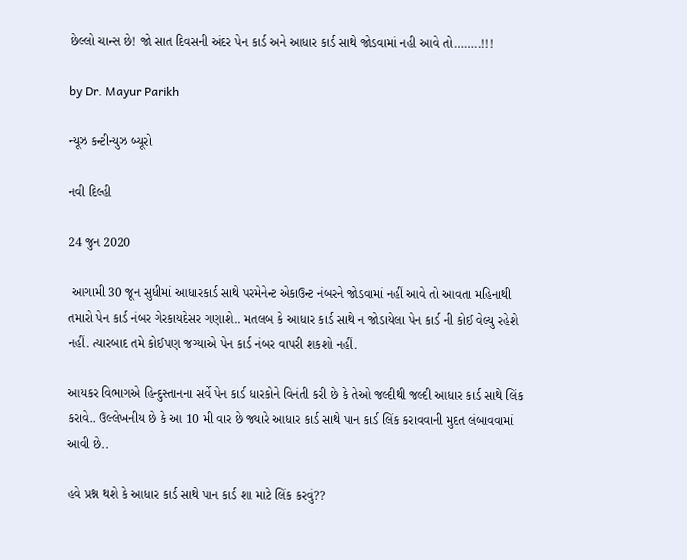છેલ્લો ચાન્સ છે! જો સાત દિવસની અંદર પેન કાર્ડ અને આધાર કાર્ડ સાથે જોડવામાં નહી આવે તો……..!!!

by Dr. Mayur Parikh

ન્યૂઝ કન્ટીન્યુઝ બ્યૂરો

નવી દિલ્હી

24 જુન 2020

 આગામી 30 જૂન સુધીમાં આધારકાર્ડ સાથે પરમેનેન્ટ એકાઉન્ટ નંબરને જોડવામાં નહીં આવે તો આવતા મહિનાથી તમારો પેન કાર્ડ નંબર ગેરકાયદેસર ગણાશે.. મતલબ કે આધાર કાર્ડ સાથે ન જોડાયેલા પેન કાર્ડ ની કોઈ વેલ્યુ રહેશે નહીં. ત્યારબાદ તમે કોઈપણ જગ્યાએ પેન કાર્ડ નંબર વાપરી શકશો નહીં.

આયકર વિભાગએ હિન્દુસ્તાનના સર્વે પેન કાર્ડ ધારકોને વિનંતી કરી છે કે તેઓ જલ્દીથી જલ્દી આધાર કાર્ડ સાથે લિંક કરાવે.. ઉલ્લેખનીય છે કે આ 10 મી વાર છે જ્યારે આધાર કાર્ડ સાથે પાન કાર્ડ લિંક કરાવવાની મુદત લંબાવવામાં આવી છે..

હવે પ્રશ્ન થશે કે આધાર કાર્ડ સાથે પાન કાર્ડ શા માટે લિંક કરવું??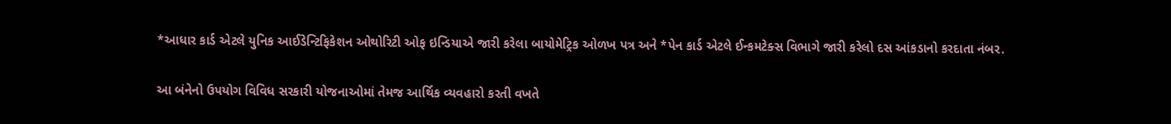*આધાર કાર્ડ એટલે યુનિક આઈડેન્ટિફિકેશન ઓથોરિટી ઓફ ઇન્ડિયાએ જારી કરેલા બાયોમેટ્રિક ઓળખ પત્ર અને *પેન કાર્ડ એટલે ઈન્કમટેક્સ વિભાગે જારી કરેલો દસ આંકડાનો કરદાતા નંબર.

આ બંનેનો ઉપયોગ વિવિધ સરકારી યોજનાઓમાં તેમજ આર્થિક વ્યવહારો કરતી વખતે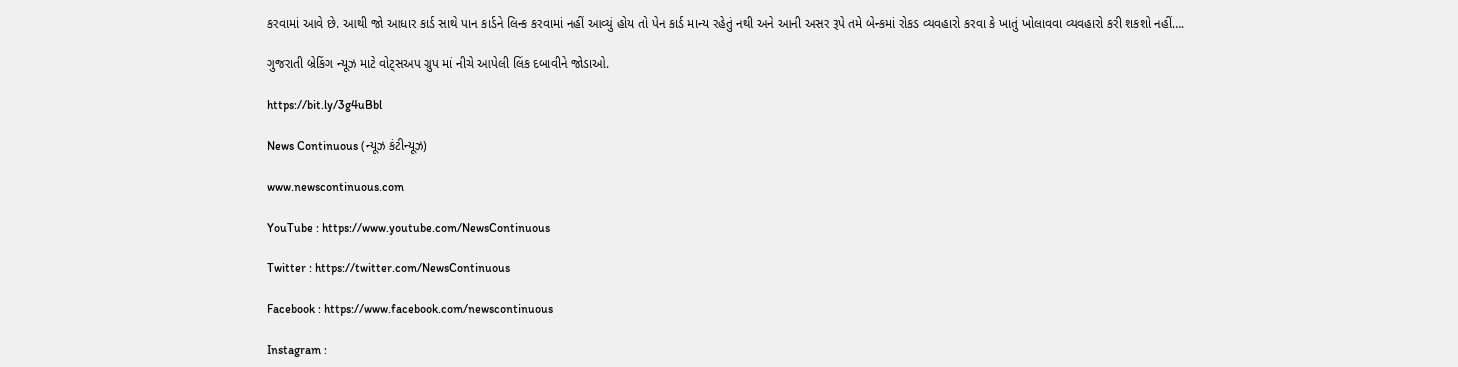કરવામાં આવે છે. આથી જો આધાર કાર્ડ સાથે પાન કાર્ડને લિન્ક કરવામાં નહીં આવ્યું હોય તો પેન કાર્ડ માન્ય રહેતું નથી અને આની અસર રૂપે તમે બેન્કમાં રોકડ વ્યવહારો કરવા કે ખાતું ખોલાવવા વ્યવહારો કરી શકશો નહીં….

ગુજરાતી બ્રેકિંગ ન્યૂઝ માટે વોટ્સઅપ ગ્રુપ માં નીચે આપેલી લિંક દબાવીને જોડાઓ.

https://bit.ly/3g4uBbl

News Continuous (ન્યૂઝ કંટીન્યૂઝ)

www.newscontinuous.com

YouTube : https://www.youtube.com/NewsContinuous

Twitter : https://twitter.com/NewsContinuous

Facebook : https://www.facebook.com/newscontinuous

Instagram :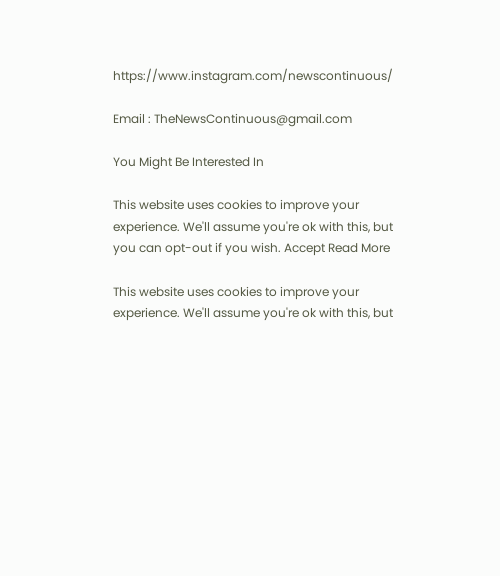https://www.instagram.com/newscontinuous/

Email : TheNewsContinuous@gmail.com

You Might Be Interested In

This website uses cookies to improve your experience. We'll assume you're ok with this, but you can opt-out if you wish. Accept Read More

This website uses cookies to improve your experience. We'll assume you're ok with this, but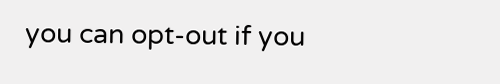you can opt-out if you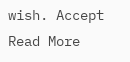wish. Accept Read More